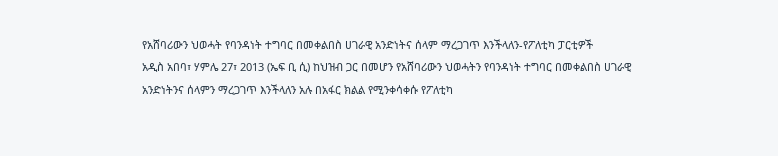የአሸባሪውን ህወሓት የባንዳነት ተግባር በመቀልበስ ሀገራዊ አንድነትና ሰላም ማረጋገጥ እንችላለን-የፖለቲካ ፓርቲዎች
አዲስ አበባ፣ ሃምሌ 27፣ 2013 (ኤፍ ቢ ሲ) ከህዝብ ጋር በመሆን የአሸባሪውን ህወሓትን የባንዳነት ተግባር በመቀልበስ ሀገራዊ አንድነትንና ሰላምን ማረጋገጥ እንችላለን አሉ በአፋር ክልል የሚንቀሳቀሱ የፖለቲካ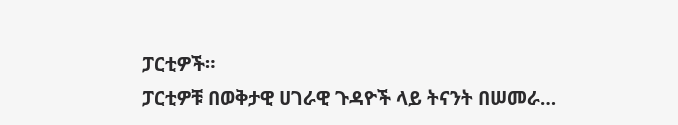ፓርቲዎች።
ፓርቲዎቹ በወቅታዊ ሀገራዊ ጉዳዮች ላይ ትናንት በሠመራ…